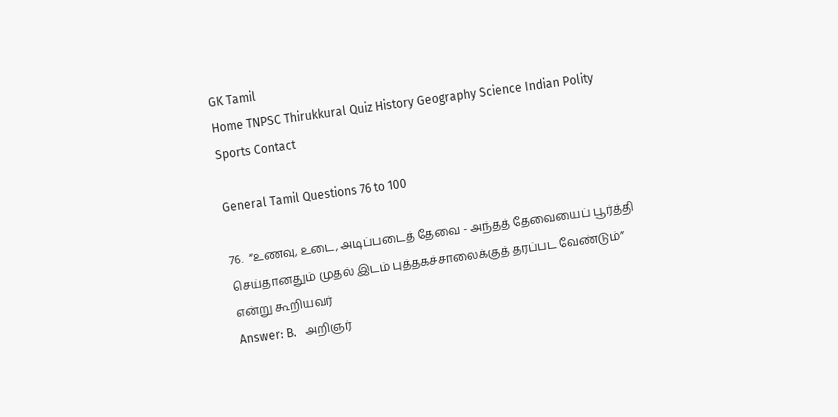GK Tamil
Home TNPSC Thirukkural Quiz History Geography Science Indian Polity Sports Contact

General Tamil Questions 76 to 100

76.  “உணவு, உடை, அடிப்படைத் தேவை - அந்தத் தேவையைப் பூர்த்தி செய்தானதும் முதல் இடம் புத்தகச்சாலைக்குத் தரப்பட வேண்டும்” என்று கூறியவர்
Answer: B.   அறிஞர்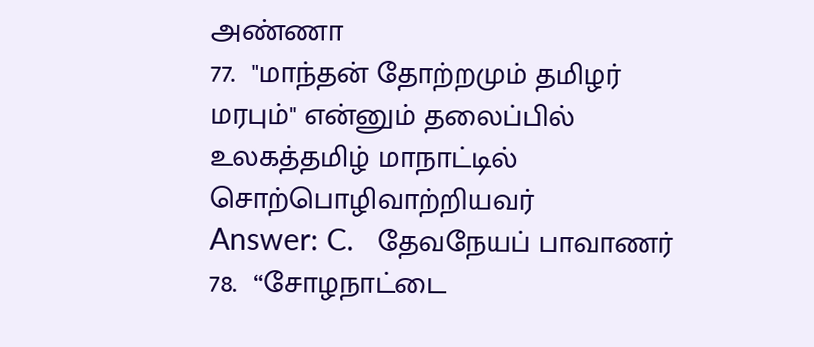அண்ணா
77.  "மாந்தன் தோற்றமும் தமிழர் மரபும்" என்னும் தலைப்பில் உலகத்தமிழ் மாநாட்டில் சொற்பொழிவாற்றியவர்
Answer: C.   தேவநேயப் பாவாணர்
78.  “சோழநாட்டை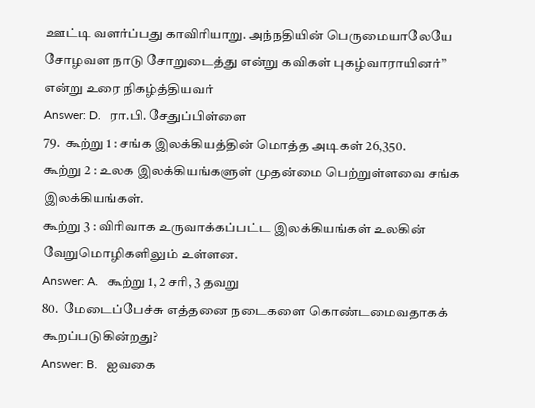ஊட்டி வளர்ப்பது காவிரியாறு. அந்நதியின் பெருமையாலேயே சோழவள நாடு சோறுடைத்து என்று கவிகள் புகழ்வாராயினர்” என்று உரை நிகழ்த்தியவர்
Answer: D.   ரா.பி. சேதுப்பிள்ளை
79.  கூற்று 1 : சங்க இலக்கியத்தின் மொத்த அடிகள் 26,350.
கூற்று 2 : உலக இலக்கியங்களுள் முதன்மை பெற்றுள்ளவை சங்க இலக்கியங்கள்.
கூற்று 3 : விரிவாக உருவாக்கப்பட்ட இலக்கியங்கள் உலகின் வேறுமொழிகளிலும் உள்ளன.
Answer: A.   கூற்று 1, 2 சரி, 3 தவறு
80.  மேடைப்பேச்சு எத்தனை நடைகளை கொண்டமைவதாகக் கூறப்படுகின்றது?
Answer: B.   ஐவகை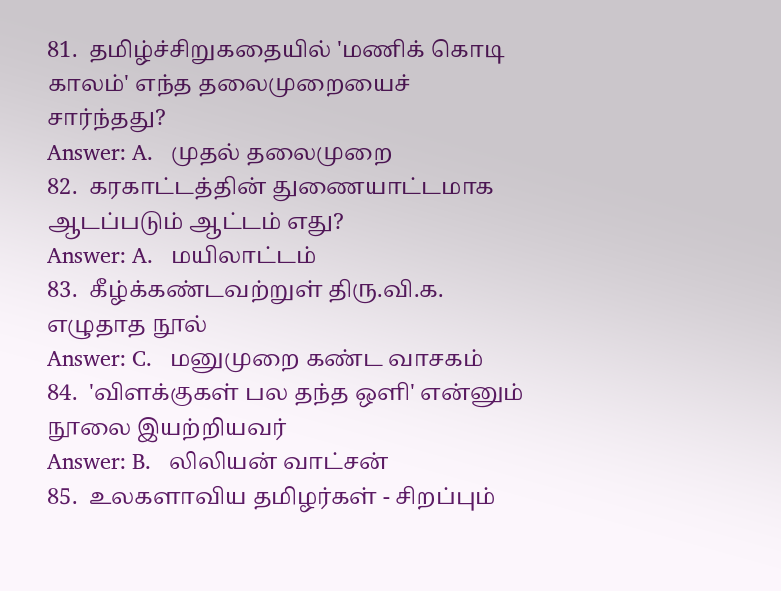81.  தமிழ்ச்சிறுகதையில் 'மணிக் கொடி காலம்' எந்த தலைமுறையைச் சார்ந்தது?
Answer: A.   முதல் தலைமுறை
82.  கரகாட்டத்தின் துணையாட்டமாக ஆடப்படும் ஆட்டம் எது?
Answer: A.   மயிலாட்டம்
83.  கீழ்க்கண்டவற்றுள் திரு.வி.க. எழுதாத நூல்
Answer: C.   மனுமுறை கண்ட வாசகம்
84.  'விளக்குகள் பல தந்த ஒளி' என்னும் நூலை இயற்றியவர்
Answer: B.   லிலியன் வாட்சன்
85.  உலகளாவிய தமிழர்கள் - சிறப்பும்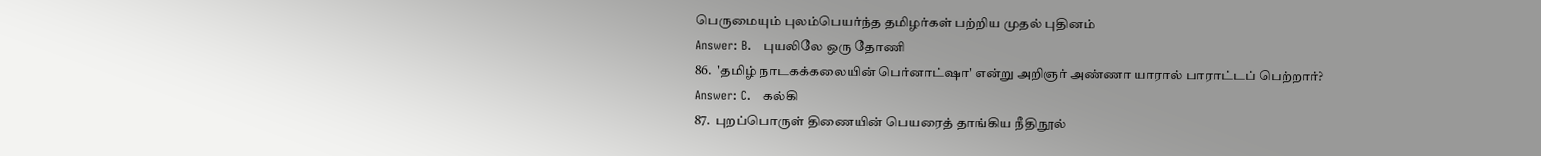பெருமையும் புலம்பெயர்ந்த தமிழர்கள் பற்றிய முதல் புதினம்
Answer: B.   புயலிலே ஒரு தோணி
86.  'தமிழ் நாடகக்கலையின் பெர்னாட்ஷா' என்று அறிஞர் அண்ணா யாரால் பாராட்டப் பெற்றார்?
Answer: C.   கல்கி
87.  புறப்பொருள் திணையின் பெயரைத் தாங்கிய நீதிநூல்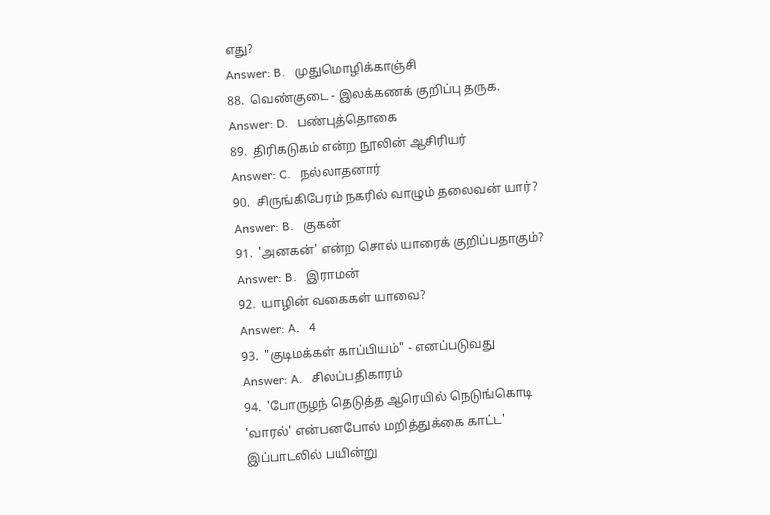எது?
Answer: B.   முதுமொழிக்காஞ்சி
88.  வெண்குடை - இலக்கணக் குறிப்பு தருக.
Answer: D.   பண்புத்தொகை
89.  திரிகடுகம் என்ற நூலின் ஆசிரியர்
Answer: C.   நல்லாதனார்
90.  சிருங்கிபேரம் நகரில் வாழும் தலைவன் யார்?
Answer: B.   குகன்
91.  'அனகன்' என்ற சொல் யாரைக் குறிப்பதாகும்?
Answer: B.   இராமன்
92.  யாழின் வகைகள் யாவை?
Answer: A.   4
93.  "குடிமக்கள் காப்பியம்" - எனப்படுவது
Answer: A.   சிலப்பதிகாரம்
94.  'போருழந் தெடுத்த ஆரெயில் நெடுங்கொடி
'வாரல்' என்பனபோல் மறித்துக்கை காட்ட'
இப்பாடலில் பயின்று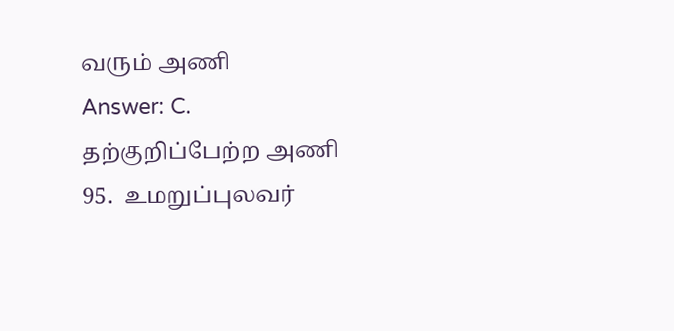வரும் அணி
Answer: C.   தற்குறிப்பேற்ற அணி
95.  உமறுப்புலவர்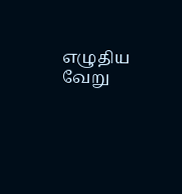எழுதிய வேறு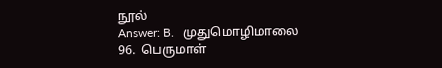நூல்
Answer: B.   முதுமொழிமாலை
96.  பெருமாள்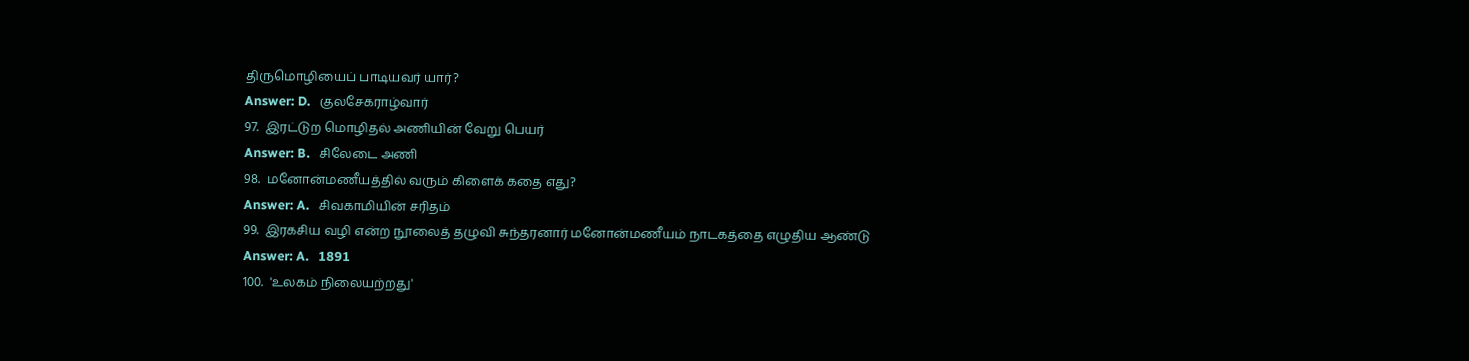திருமொழியைப் பாடியவர் யார்?
Answer: D.   குலசேகராழ்வார்
97.  இரட்டுற மொழிதல் அணியின் வேறு பெயர்
Answer: B.   சிலேடை அணி
98.  மனோன்மணீயத்தில் வரும் கிளைக் கதை எது?
Answer: A.   சிவகாமியின் சரிதம்
99.  இரகசிய வழி என்ற நூலைத் தழுவி சுந்தரனார் மனோன்மணீயம் நாடகத்தை எழுதிய ஆண்டு
Answer: A.   1891
100.  'உலகம் நிலையற்றது'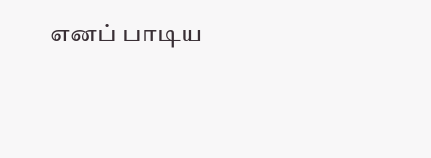எனப் பாடிய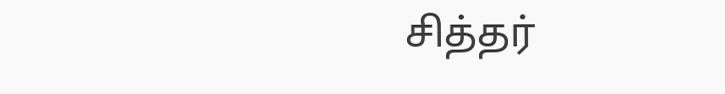சித்தர்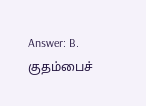Answer: B.   குதம்பைச்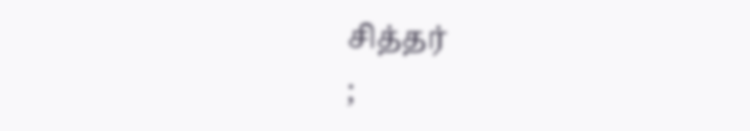சித்தர்
;